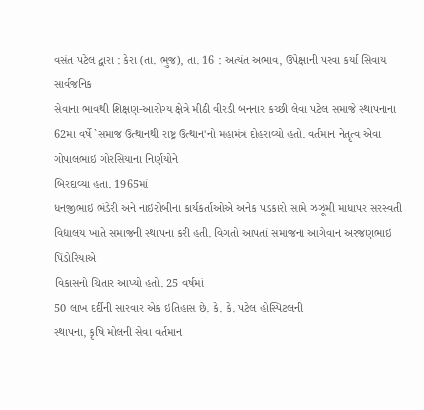વસંત પટેલ દ્વારા : કેરા (તા. ભુજ), તા. 16 : અત્યંત અભાવ, ઉપેક્ષાની પરવા કર્યા સિવાય સાર્વજનિક
સેવાના ભાવથી શિક્ષણ-આરોગ્ય ક્ષેત્રે મીઠી વીરડી બનનાર કચ્છી લેવા પટેલ સમાજે સ્થાપનાના
62મા વર્ષે `સમાજ ઉત્થાનથી રાષ્ટ્ર ઉત્થાન'નો મહામંત્ર દોહરાવ્યો હતો. વર્તમાન નેતૃત્વ એવા ગોપાલભાઇ ગોરસિયાના નિર્ણયોને
બિરદાવ્યા હતા. 1965માં
ધનજીભાઇ ભંડેરી અને નાઇરોબીના કાર્યકર્તાઓએ અનેક પડકારો સામે ઝઝૂમી માધાપર સરસ્વતી
વિદ્યાલય ખાતે સમાજની સ્થાપના કરી હતી. વિગતો આપતાં સમાજના આગેવાન અરજણભાઇ પિંડોરિયાએ
વિકાસનો ચિતાર આપ્યો હતો. 25 વર્ષમાં
50 લાખ દર્દીની સારવાર એક ઇતિહાસ છે. કે. કે. પટેલ હોસ્પિટલની
સ્થાપના, કૃષિ મોલની સેવા વર્તમાન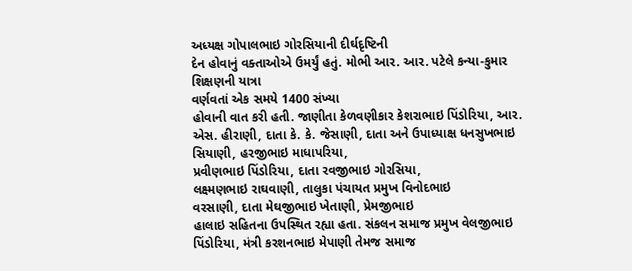અધ્યક્ષ ગોપાલભાઇ ગોરસિયાની દીર્ઘદૃષ્ટિની
દેન હોવાનું વક્તાઓએ ઉમર્યું હતું. મોભી આર. આર. પટેલે કન્યા-કુમાર શિક્ષણની યાત્રા
વર્ણવતાં એક સમયે 1400 સંખ્યા
હોવાની વાત કરી હતી. જાણીતા કેળવણીકાર કેશરાભાઇ પિંડોરિયા, આર. એસ. હીરાણી, દાતા કે. કે. જેસાણી, દાતા અને ઉપાધ્યાક્ષ ધનસુખભાઇ સિયાણી, હરજીભાઇ માધાપરિયા,
પ્રવીણભાઇ પિંડોરિયા, દાતા રવજીભાઇ ગોરસિયા,
લક્ષ્મણભાઇ રાઘવાણી, તાલુકા પંચાયત પ્રમુખ વિનોદભાઇ
વરસાણી, દાતા મેઘજીભાઇ ખેતાણી, પ્રેમજીભાઇ
હાલાઇ સહિતના ઉપસ્થિત રહ્યા હતા. સંકલન સમાજ પ્રમુખ વેલજીભાઇ પિંડોરિયા, મંત્રી કરશનભાઇ મેપાણી તેમજ સમાજ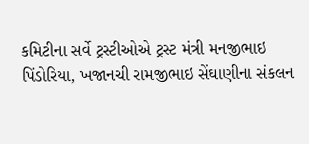કમિટીના સર્વે ટ્રસ્ટીઓએ ટ્રસ્ટ મંત્રી મનજીભાઇ
પિંડોરિયા, ખજાનચી રામજીભાઇ સેંઘાણીના સંકલન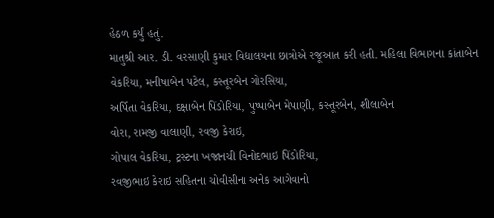હેઠળ કર્યું હતું.
માતુશ્રી આર. ડી. વરસાણી કુમાર વિદ્યાલયના છાત્રોએ રજૂઆત કરી હતી. મહિલા વિભાગના કાંતાબેન
વેકરિયા, મનીષાબેન પટેલ, કસ્તૂરબેન ગોરસિયા,
અર્પિતા વેકરિયા, દક્ષાબેન પિંડોરિયા, પુષ્પાબેન મેપાણી, કસ્તૂરબેન, શીલાબેન
વોરા, રામજી વાલાણી, રવજી કેરાઇ,
ગોપાલ વેકરિયા, ટ્રસ્ટના ખજાનચી વિનોદભાઇ પિંડોરિયા,
રવજીભાઇ કેરાઇ સહિતના ચોવીસીના અનેક આગેવાનો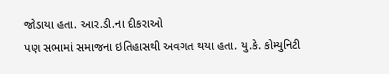જોડાયા હતા. આર.ડી.ના દીકરાઓ
પણ સભામાં સમાજના ઇતિહાસથી અવગત થયા હતા. યુ.કે. કોમ્યુનિટી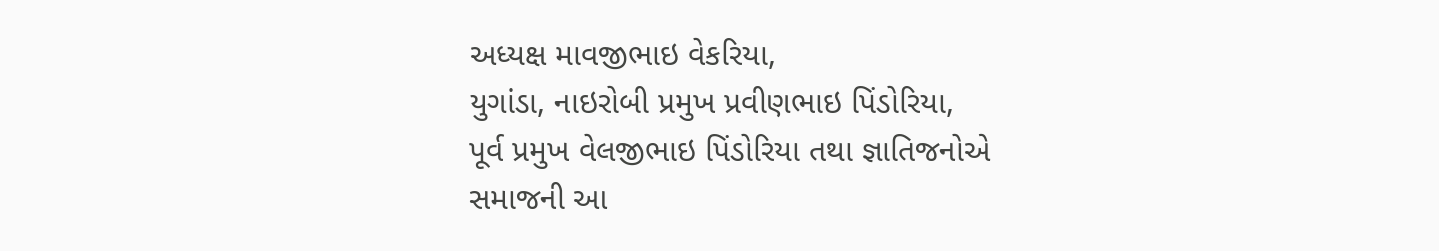અધ્યક્ષ માવજીભાઇ વેકરિયા,
યુગાંડા, નાઇરોબી પ્રમુખ પ્રવીણભાઇ પિંડોરિયા,
પૂર્વ પ્રમુખ વેલજીભાઇ પિંડોરિયા તથા જ્ઞાતિજનોએ સમાજની આ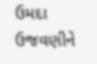ઉમદા ઉજવણીને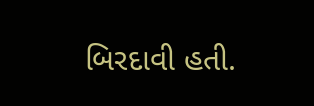બિરદાવી હતી.